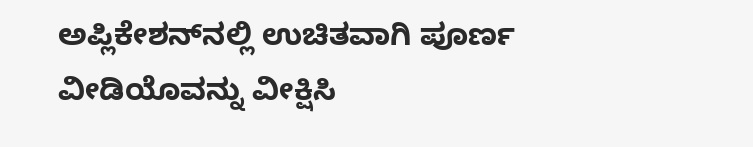ಅಪ್ಲಿಕೇಶನ್‌ನಲ್ಲಿ ಉಚಿತವಾಗಿ ಪೂರ್ಣ ವೀಡಿಯೊವನ್ನು ವೀಕ್ಷಿಸಿ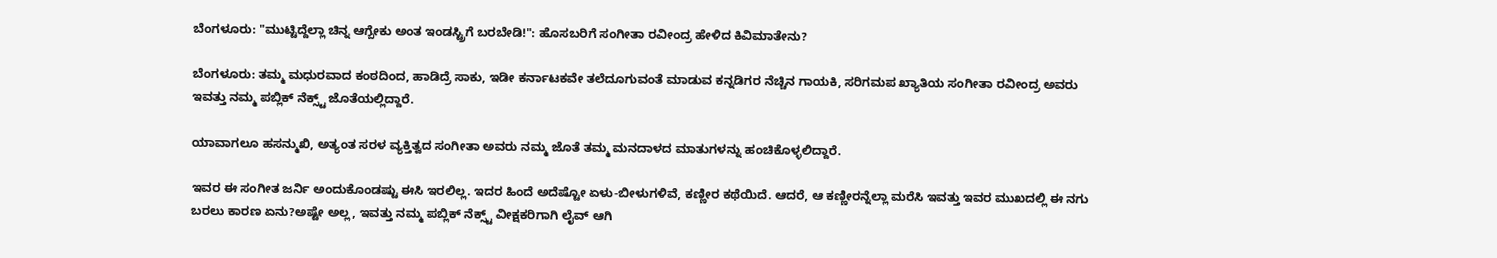ಬೆಂಗಳೂರು: "ಮುಟ್ಟಿದ್ದೆಲ್ಲಾ ಚಿನ್ನ ಆಗ್ಬೇಕು ಅಂತ ಇಂಡಸ್ಟ್ರಿಗೆ ಬರಬೇಡಿ!": ಹೊಸಬರಿಗೆ ಸಂಗೀತಾ ರವೀಂದ್ರ ಹೇಳಿದ ಕಿವಿಮಾತೇನು?

ಬೆಂಗಳೂರು: ತಮ್ಮ ಮಧುರವಾದ ಕಂಠದಿಂದ, ಹಾಡಿದ್ರೆ ಸಾಕು, ಇಡೀ ಕರ್ನಾಟಕವೇ ತಲೆದೂಗುವಂತೆ ಮಾಡುವ ಕನ್ನಡಿಗರ ನೆಚ್ಚಿನ ಗಾಯಕಿ, ಸರಿಗಮಪ ಖ್ಯಾತಿಯ ಸಂಗೀತಾ ರವೀಂದ್ರ ಅವರು ಇವತ್ತು ನಮ್ಮ ಪಬ್ಲಿಕ್ ನೆಕ್ಸ್ಟ್ ಜೊತೆಯಲ್ಲಿದ್ದಾರೆ.

ಯಾವಾಗಲೂ ಹಸನ್ಮುಖಿ, ಅತ್ಯಂತ ಸರಳ ವ್ಯಕ್ತಿತ್ವದ ಸಂಗೀತಾ ಅವರು ನಮ್ಮ ಜೊತೆ ತಮ್ಮ ಮನದಾಳದ ಮಾತುಗಳನ್ನು ಹಂಚಿಕೊಳ್ಳಲಿದ್ದಾರೆ.

ಇವರ ಈ ಸಂಗೀತ ಜರ್ನಿ ಅಂದುಕೊಂಡಷ್ಟು ಈಸಿ ಇರಲಿಲ್ಲ. ಇದರ ಹಿಂದೆ ಅದೆಷ್ಟೋ ಏಳು-ಬೀಳುಗಳಿವೆ, ಕಣ್ಣೀರ ಕಥೆಯಿದೆ. ಆದರೆ, ಆ ಕಣ್ಣೀರನ್ನೆಲ್ಲಾ ಮರೆಸಿ ಇವತ್ತು ಇವರ ಮುಖದಲ್ಲಿ ಈ ನಗು ಬರಲು ಕಾರಣ ಏನು?ಅಷ್ಟೇ ಅಲ್ಲ, ಇವತ್ತು ನಮ್ಮ ಪಬ್ಲಿಕ್ ನೆಕ್ಸ್ಟ್ ವೀಕ್ಷಕರಿಗಾಗಿ ಲೈವ್ ಆಗಿ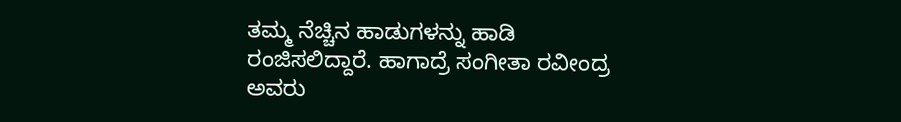ತಮ್ಮ ನೆಚ್ಚಿನ ಹಾಡುಗಳನ್ನು ಹಾಡಿ ರಂಜಿಸಲಿದ್ದಾರೆ. ಹಾಗಾದ್ರೆ ಸಂಗೀತಾ ರವೀಂದ್ರ ಅವರು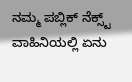ನಮ್ಮ ಪಬ್ಲಿಕ್ ನೆಕ್ಸ್ಟ್ ವಾಹಿನಿಯಲ್ಲಿ ಏನು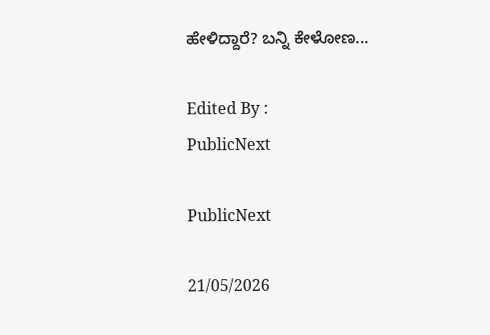ಹೇಳಿದ್ದಾರೆ? ಬನ್ನಿ ಕೇಳೋಣ...

Edited By :
PublicNext

PublicNext

21/05/2026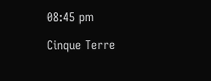08:45 pm

Cinque Terre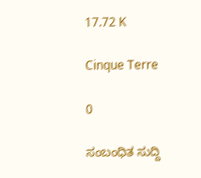17.72 K

Cinque Terre

0

ಸಂಬಂಧಿತ ಸುದ್ದಿ